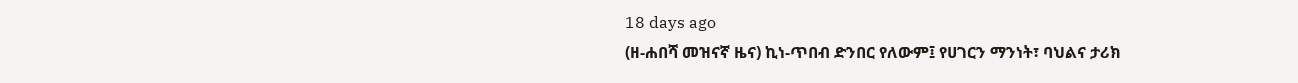18 days ago
(ዘ-ሐበሻ መዝናኛ ዜና) ኪነ-ጥበብ ድንበር የለውም፤ የሀገርን ማንነት፣ ባህልና ታሪክ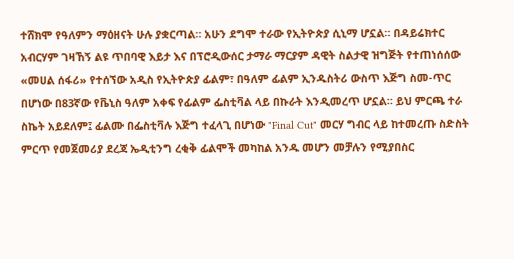ተሸክሞ የዓለምን ማዕዘናት ሁሉ ያቋርጣል። አሁን ደግሞ ተራው የኢትዮጵያ ሲኒማ ሆኗል። በዳይሬክተር አብርሃም ገዛኸኝ ልዩ ጥበባዊ እይታ እና በፕሮዲውሰር ታማራ ማርያም ዳዊት ስልታዊ ዝግጅት የተጠነሰሰው «መሀል ሰፋሪ» የተሰኘው አዲስ የኢትዮጵያ ፊልም፣ በዓለም ፊልም ኢንዱስትሪ ውስጥ እጅግ ስመ-ጥር በሆነው በ83ኛው የቬኒስ ዓለም አቀፍ የፊልም ፌስቲቫል ላይ በኩራት እንዲመረጥ ሆኗል። ይህ ምርጫ ተራ ስኬት አይደለም፤ ፊልሙ በፌስቲቫሉ እጅግ ተፈላጊ በሆነው "Final Cut" መርሃ ግብር ላይ ከተመረጡ ስድስት ምርጥ የመጀመሪያ ደረጃ ኤዲቲንግ ረቂቅ ፊልሞች መካከል አንዱ መሆን መቻሉን የሚያበስር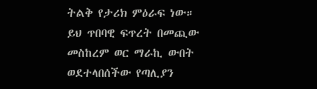ትልቅ የታሪክ ምዕራፍ ነው።
ይህ ጥበባዊ ፍጥረት በመጪው መስከረም ወር ማራኪ ውበት ወደተላበሰችው የጣሊያን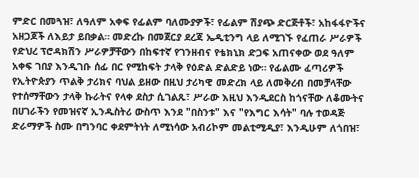ምድር በመጓዝ፣ ለዓለም አቀፍ የፊልም ባለሙያዎች፣ የፊልም ሽያጭ ድርጅቶች፣ አከፋፋዮችና አዘጋጆች ለእይታ ይበቃል። መድረኩ በመጀርያ ደረጃ ኤዲቲንግ ላይ ለሚገኙ የፈጠራ ሥራዎች የድህረ ፕሮዳክሽን ሥራዎቻቸውን በከፍተኛ የገንዘብና የቴክኒክ ድጋፍ አጠናቀው ወደ ዓለም አቀፍ ገበያ እንዲገቡ ሰፊ በር የሚከፍት ታላቅ የዕድል ድልድይ ነው። የፊልሙ ፈጣሪዎች የኢትዮጵያን ጥልቅ ታሪክና ባህል ይዘው በዚህ ታሪካዊ መድረክ ላይ ለመቅረብ በመቻላቸው የተሰማቸውን ታላቅ ኩራትና የላቀ ደስታ ሲገልጹ፣ ሥራው እዚህ እንዲደርስ ከጎናቸው ለቆሙትና በሀገራችን የመዝናኛ ኢንዱስትሪ ውስጥ እንደ "በስንቱ" እና "የእግር እሳት" ባሉ ተወዳጅ ድራማዎች ስሙ በግንባር ቀደምትነት ለሚነሳው አብሪኮም መልቲሚዲያ፣ እንዲሁም ለጎበዝ፣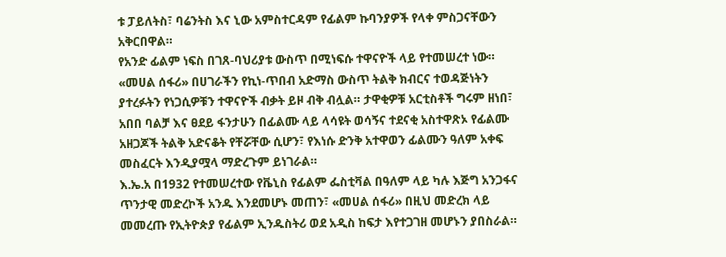ቱ ፓይለትስ፣ ባሬንትስ እና ኒው አምስተርዳም የፊልም ኩባንያዎች የላቀ ምስጋናቸውን አቅርበዋል።
የአንድ ፊልም ነፍስ በገጸ-ባህሪያቱ ውስጥ በሚነፍሱ ተዋናዮች ላይ የተመሠረተ ነው። «መሀል ሰፋሪ» በሀገራችን የኪነ-ጥበብ አድማስ ውስጥ ትልቅ ክብርና ተወዳጅነትን ያተረፉትን የነጋሲዎቹን ተዋናዮች ብቃት ይዞ ብቅ ብሏል። ታዋቂዎቹ አርቲስቶች ግሩም ዘነበ፣ አበበ ባልቻ እና ፀደይ ፋንታሁን በፊልሙ ላይ ላሳዩት ወሳኝና ተደናቂ አስተዋጽኦ የፊልሙ አዘጋጆች ትልቅ አድናቆት የቸሯቸው ሲሆን፣ የእነሱ ድንቅ አተዋወን ፊልሙን ዓለም አቀፍ መስፈርት እንዲያሟላ ማድረጉም ይነገራል።
እ.ኤ.አ በ1932 የተመሠረተው የቬኒስ የፊልም ፌስቲቫል በዓለም ላይ ካሉ እጅግ አንጋፋና ጥንታዊ መድረኮች አንዱ እንደመሆኑ መጠን፣ «መሀል ሰፋሪ» በዚህ መድረክ ላይ መመረጡ የኢትዮጵያ የፊልም ኢንዱስትሪ ወደ አዲስ ከፍታ እየተጋገዘ መሆኑን ያበስራል።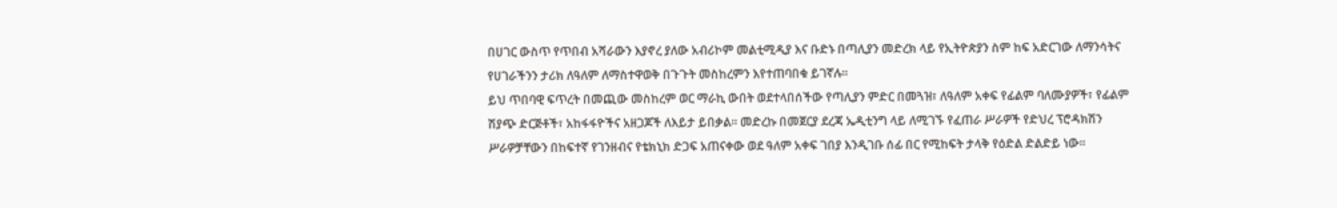በሀገር ውስጥ የጥበብ አሻራውን እያኖረ ያለው አብሪኮም መልቲሚዲያ እና ቡድኑ በጣሊያን መድረክ ላይ የኢትዮጵያን ስም ከፍ አድርገው ለማንሳትና የሀገራችንን ታሪክ ለዓለም ለማስተዋወቅ በጉጉት መስከረምን እየተጠባበቁ ይገኛሉ።
ይህ ጥበባዊ ፍጥረት በመጪው መስከረም ወር ማራኪ ውበት ወደተላበሰችው የጣሊያን ምድር በመጓዝ፣ ለዓለም አቀፍ የፊልም ባለሙያዎች፣ የፊልም ሽያጭ ድርጅቶች፣ አከፋፋዮችና አዘጋጆች ለእይታ ይበቃል። መድረኩ በመጀርያ ደረጃ ኤዲቲንግ ላይ ለሚገኙ የፈጠራ ሥራዎች የድህረ ፕሮዳክሽን ሥራዎቻቸውን በከፍተኛ የገንዘብና የቴክኒክ ድጋፍ አጠናቀው ወደ ዓለም አቀፍ ገበያ እንዲገቡ ሰፊ በር የሚከፍት ታላቅ የዕድል ድልድይ ነው።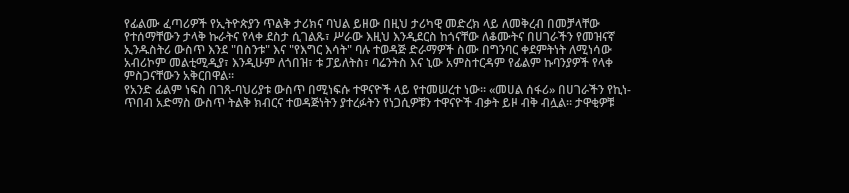የፊልሙ ፈጣሪዎች የኢትዮጵያን ጥልቅ ታሪክና ባህል ይዘው በዚህ ታሪካዊ መድረክ ላይ ለመቅረብ በመቻላቸው የተሰማቸውን ታላቅ ኩራትና የላቀ ደስታ ሲገልጹ፣ ሥራው እዚህ እንዲደርስ ከጎናቸው ለቆሙትና በሀገራችን የመዝናኛ ኢንዱስትሪ ውስጥ እንደ "በስንቱ" እና "የእግር እሳት" ባሉ ተወዳጅ ድራማዎች ስሙ በግንባር ቀደምትነት ለሚነሳው አብሪኮም መልቲሚዲያ፣ እንዲሁም ለጎበዝ፣ ቱ ፓይለትስ፣ ባሬንትስ እና ኒው አምስተርዳም የፊልም ኩባንያዎች የላቀ ምስጋናቸውን አቅርበዋል።
የአንድ ፊልም ነፍስ በገጸ-ባህሪያቱ ውስጥ በሚነፍሱ ተዋናዮች ላይ የተመሠረተ ነው። «መሀል ሰፋሪ» በሀገራችን የኪነ-ጥበብ አድማስ ውስጥ ትልቅ ክብርና ተወዳጅነትን ያተረፉትን የነጋሲዎቹን ተዋናዮች ብቃት ይዞ ብቅ ብሏል። ታዋቂዎቹ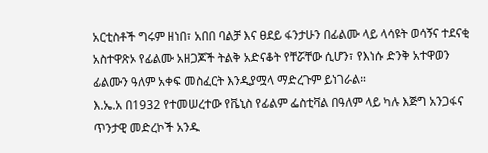አርቲስቶች ግሩም ዘነበ፣ አበበ ባልቻ እና ፀደይ ፋንታሁን በፊልሙ ላይ ላሳዩት ወሳኝና ተደናቂ አስተዋጽኦ የፊልሙ አዘጋጆች ትልቅ አድናቆት የቸሯቸው ሲሆን፣ የእነሱ ድንቅ አተዋወን ፊልሙን ዓለም አቀፍ መስፈርት እንዲያሟላ ማድረጉም ይነገራል።
እ.ኤ.አ በ1932 የተመሠረተው የቬኒስ የፊልም ፌስቲቫል በዓለም ላይ ካሉ እጅግ አንጋፋና ጥንታዊ መድረኮች አንዱ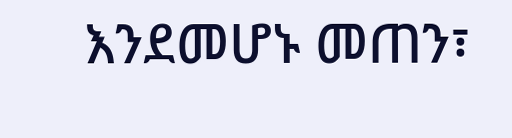እንደመሆኑ መጠን፣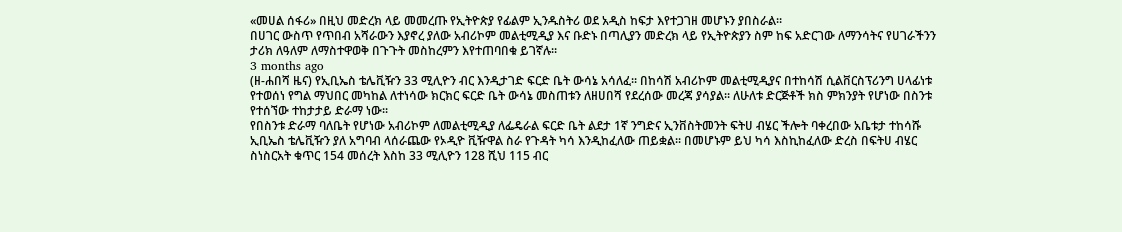«መሀል ሰፋሪ» በዚህ መድረክ ላይ መመረጡ የኢትዮጵያ የፊልም ኢንዱስትሪ ወደ አዲስ ከፍታ እየተጋገዘ መሆኑን ያበስራል።
በሀገር ውስጥ የጥበብ አሻራውን እያኖረ ያለው አብሪኮም መልቲሚዲያ እና ቡድኑ በጣሊያን መድረክ ላይ የኢትዮጵያን ስም ከፍ አድርገው ለማንሳትና የሀገራችንን ታሪክ ለዓለም ለማስተዋወቅ በጉጉት መስከረምን እየተጠባበቁ ይገኛሉ።
3 months ago
(ዘ-ሐበሻ ዜና) የኢቢኤስ ቴሌቪዥን 33 ሚሊዮን ብር እንዲታገድ ፍርድ ቤት ውሳኔ አሳለፈ፡፡ በከሳሽ አብሪኮም መልቲሚዲያና በተከሳሽ ሲልቨርስፕሪንግ ሀላፊነቱ የተወሰነ የግል ማህበር መካከል ለተነሳው ክርክር ፍርድ ቤት ውሳኔ መስጠቱን ለዘሀበሻ የደረሰው መረጃ ያሳያል፡፡ ለሁለቱ ድርጅቶች ክስ ምክንያት የሆነው በስንቱ የተሰኘው ተከታታይ ድራማ ነው፡፡
የበስንቱ ድራማ ባለቤት የሆነው አብሪኮም ለመልቲሚዲያ ለፌዴራል ፍርድ ቤት ልደታ 1ኛ ንግድና ኢንቨስትመንት ፍትሀ ብሄር ችሎት ባቀረበው አቤቱታ ተከሳሹ ኢቢኤስ ቴሌቪዥን ያለ አግባብ ላሰራጨው የኦዲዮ ቪዥዋል ስራ የጉዳት ካሳ እንዲከፈለው ጠይቋል፡፡ በመሆኑም ይህ ካሳ እስኪከፈለው ድረስ በፍትሀ ብሄር ስነስርአት ቁጥር 154 መሰረት እስከ 33 ሚሊዮን 128 ሺህ 115 ብር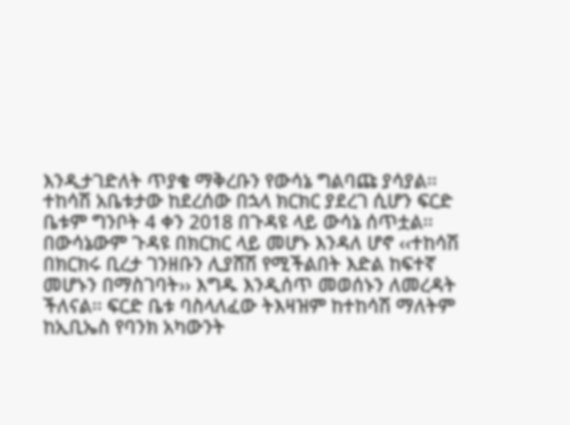እንዲታገድለት ጥያቄ ማቅረቡን የውሳኔ ግልባጩ ያሳያል፡፡
ተከሳሽ አቤቱታው ከደረሰው በኋላ ክርክር ያደረገ ሲሆን ፍርድ ቤቱም ግንቦት 4 ቀን 2018 በጉዳዩ ላይ ውሳኔ ሰጥቷል፡፡ በውሳኔውም ጉዳዩ በክርክር ላይ መሆኑ እንዳለ ሆኖ ‹‹ተከሳሽ በክርክሩ ቢረታ ገንዘቡን ሊያሸሽ የሚችልበት እድል ከፍተኛ መሆኑን በማስገባት›› እግዱ እንዲሰጥ መወሰኑን ለመረዳት ችለናል፡፡ ፍርድ ቤቱ ባስላለፈው ትእዛዝም ከተከሳሽ ማለትም ከኢቢኤስ የባንክ አካውንት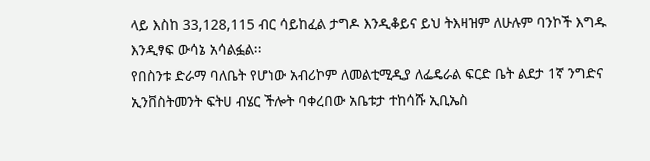ላይ እስከ 33,128,115 ብር ሳይከፈል ታግዶ እንዲቆይና ይህ ትእዛዝም ለሁሉም ባንኮች እግዱ እንዲፃፍ ውሳኔ አሳልፏል፡፡
የበስንቱ ድራማ ባለቤት የሆነው አብሪኮም ለመልቲሚዲያ ለፌዴራል ፍርድ ቤት ልደታ 1ኛ ንግድና ኢንቨስትመንት ፍትሀ ብሄር ችሎት ባቀረበው አቤቱታ ተከሳሹ ኢቢኤስ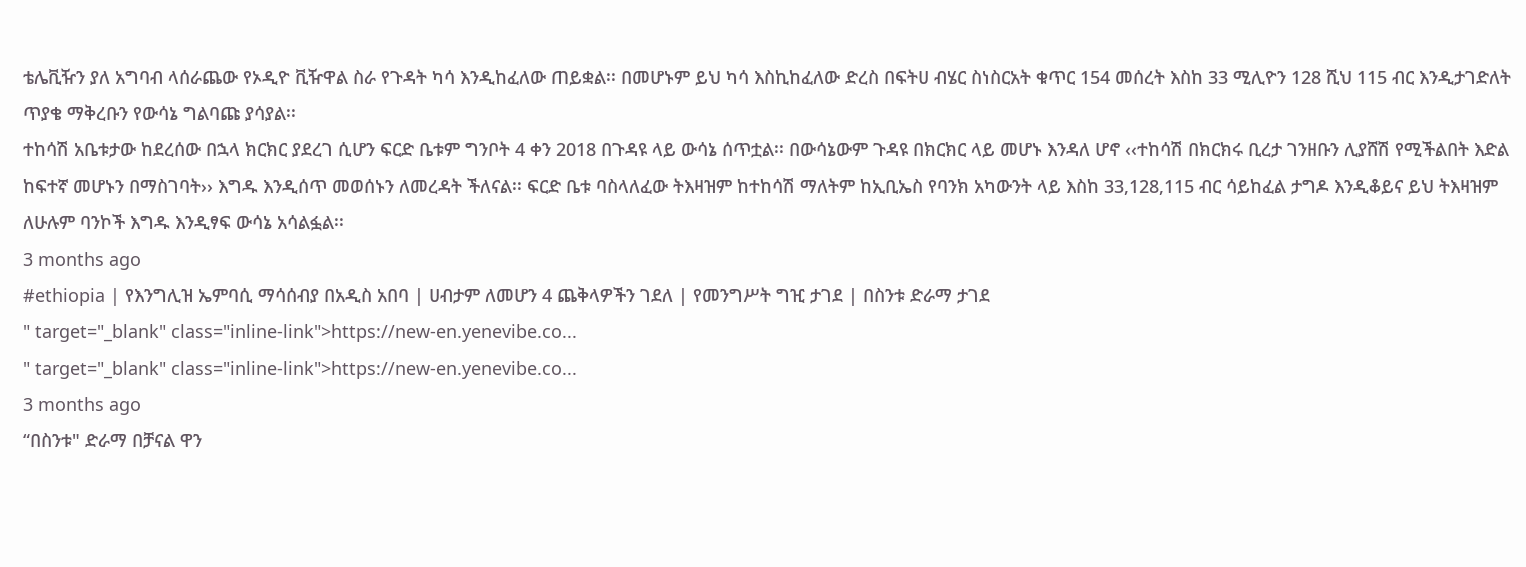ቴሌቪዥን ያለ አግባብ ላሰራጨው የኦዲዮ ቪዥዋል ስራ የጉዳት ካሳ እንዲከፈለው ጠይቋል፡፡ በመሆኑም ይህ ካሳ እስኪከፈለው ድረስ በፍትሀ ብሄር ስነስርአት ቁጥር 154 መሰረት እስከ 33 ሚሊዮን 128 ሺህ 115 ብር እንዲታገድለት ጥያቄ ማቅረቡን የውሳኔ ግልባጩ ያሳያል፡፡
ተከሳሽ አቤቱታው ከደረሰው በኋላ ክርክር ያደረገ ሲሆን ፍርድ ቤቱም ግንቦት 4 ቀን 2018 በጉዳዩ ላይ ውሳኔ ሰጥቷል፡፡ በውሳኔውም ጉዳዩ በክርክር ላይ መሆኑ እንዳለ ሆኖ ‹‹ተከሳሽ በክርክሩ ቢረታ ገንዘቡን ሊያሸሽ የሚችልበት እድል ከፍተኛ መሆኑን በማስገባት›› እግዱ እንዲሰጥ መወሰኑን ለመረዳት ችለናል፡፡ ፍርድ ቤቱ ባስላለፈው ትእዛዝም ከተከሳሽ ማለትም ከኢቢኤስ የባንክ አካውንት ላይ እስከ 33,128,115 ብር ሳይከፈል ታግዶ እንዲቆይና ይህ ትእዛዝም ለሁሉም ባንኮች እግዱ እንዲፃፍ ውሳኔ አሳልፏል፡፡
3 months ago
#ethiopia | የእንግሊዝ ኤምባሲ ማሳሰብያ በአዲስ አበባ | ሀብታም ለመሆን 4 ጨቅላዎችን ገደለ | የመንግሥት ግዢ ታገደ | በስንቱ ድራማ ታገደ
" target="_blank" class="inline-link">https://new-en.yenevibe.co...
" target="_blank" class="inline-link">https://new-en.yenevibe.co...
3 months ago
“በስንቱ" ድራማ በቻናል ዋን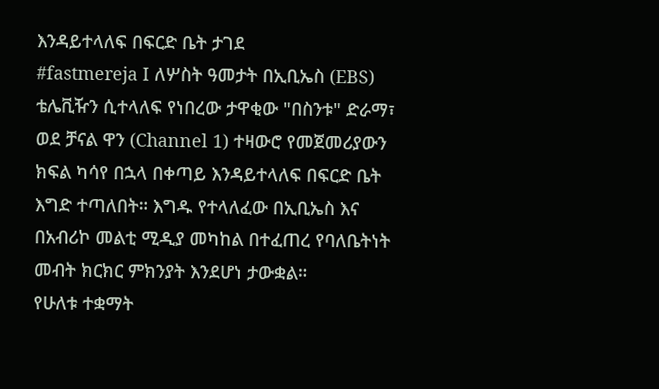እንዳይተላለፍ በፍርድ ቤት ታገደ
#fastmereja I ለሦስት ዓመታት በኢቢኤስ (EBS) ቴሌቪዥን ሲተላለፍ የነበረው ታዋቂው "በስንቱ" ድራማ፣ ወደ ቻናል ዋን (Channel 1) ተዛውሮ የመጀመሪያውን ክፍል ካሳየ በኋላ በቀጣይ እንዳይተላለፍ በፍርድ ቤት እግድ ተጣለበት። እግዱ የተላለፈው በኢቢኤስ እና በአብሪኮ መልቲ ሚዲያ መካከል በተፈጠረ የባለቤትነት መብት ክርክር ምክንያት እንደሆነ ታውቋል።
የሁለቱ ተቋማት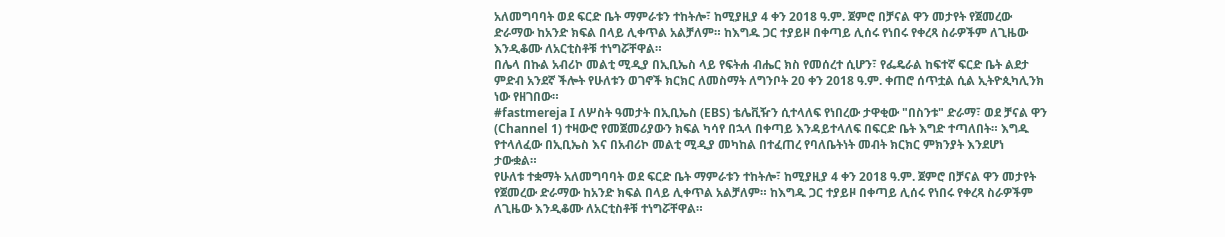አለመግባባት ወደ ፍርድ ቤት ማምራቱን ተከትሎ፣ ከሚያዚያ 4 ቀን 2018 ዓ.ም. ጀምሮ በቻናል ዋን መታየት የጀመረው ድራማው ከአንድ ክፍል በላይ ሊቀጥል አልቻለም። ከእግዱ ጋር ተያይዞ በቀጣይ ሊሰሩ የነበሩ የቀረጻ ስራዎችም ለጊዜው እንዲቆሙ ለአርቲስቶቹ ተነግሯቸዋል።
በሌላ በኩል አብሪኮ መልቲ ሚዲያ በኢቢኤስ ላይ የፍትሐ ብሔር ክስ የመሰረተ ሲሆን፣ የፌዴራል ከፍተኛ ፍርድ ቤት ልደታ ምድብ አንደኛ ችሎት የሁለቱን ወገኖች ክርክር ለመስማት ለግንቦት 20 ቀን 2018 ዓ.ም. ቀጠሮ ሰጥቷል ሲል ኢትዮጲካሊንክ ነው የዘገበው።
#fastmereja I ለሦስት ዓመታት በኢቢኤስ (EBS) ቴሌቪዥን ሲተላለፍ የነበረው ታዋቂው "በስንቱ" ድራማ፣ ወደ ቻናል ዋን (Channel 1) ተዛውሮ የመጀመሪያውን ክፍል ካሳየ በኋላ በቀጣይ እንዳይተላለፍ በፍርድ ቤት እግድ ተጣለበት። እግዱ የተላለፈው በኢቢኤስ እና በአብሪኮ መልቲ ሚዲያ መካከል በተፈጠረ የባለቤትነት መብት ክርክር ምክንያት እንደሆነ ታውቋል።
የሁለቱ ተቋማት አለመግባባት ወደ ፍርድ ቤት ማምራቱን ተከትሎ፣ ከሚያዚያ 4 ቀን 2018 ዓ.ም. ጀምሮ በቻናል ዋን መታየት የጀመረው ድራማው ከአንድ ክፍል በላይ ሊቀጥል አልቻለም። ከእግዱ ጋር ተያይዞ በቀጣይ ሊሰሩ የነበሩ የቀረጻ ስራዎችም ለጊዜው እንዲቆሙ ለአርቲስቶቹ ተነግሯቸዋል።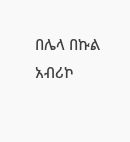በሌላ በኩል አብሪኮ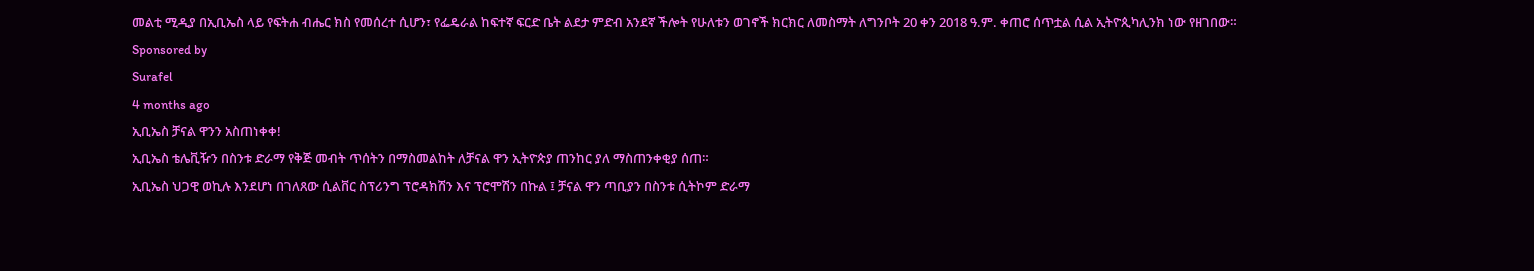መልቲ ሚዲያ በኢቢኤስ ላይ የፍትሐ ብሔር ክስ የመሰረተ ሲሆን፣ የፌዴራል ከፍተኛ ፍርድ ቤት ልደታ ምድብ አንደኛ ችሎት የሁለቱን ወገኖች ክርክር ለመስማት ለግንቦት 20 ቀን 2018 ዓ.ም. ቀጠሮ ሰጥቷል ሲል ኢትዮጲካሊንክ ነው የዘገበው።
Sponsored by
Surafel
4 months ago
ኢቢኤስ ቻናል ዋንን አስጠነቀቀ!
ኢቢኤስ ቴሌቪዥን በስንቱ ድራማ የቅጅ መብት ጥሰትን በማስመልከት ለቻናል ዋን ኢትዮጵያ ጠንከር ያለ ማስጠንቀቂያ ሰጠ።
ኢቢኤስ ህጋዊ ወኪሉ እንደሆነ በገለጸው ሲልቨር ስፕሪንግ ፕሮዳክሽን እና ፕሮሞሽን በኩል ፤ ቻናል ዋን ጣቢያን በስንቱ ሲትኮም ድራማ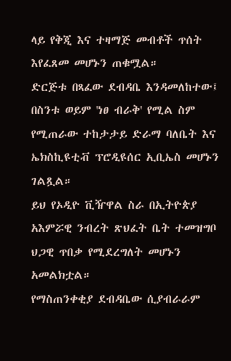ላይ የቅጂ እና ተዛማጅ መብቶች ጥሰት እየፈጸመ መሆኑን ጠቁሟል።
ድርጅቱ በጻፈው ደብዳቤ እንዳመለከተው፤ በስንቱ ወይም 'ነፀ ብራቅ' የሚል ስም የሚጠራው ተከታታይ ድራማ ባለቤት እና ኤክስኪዩቲቭ ፕሮዲዩሰር ኢቢኤስ መሆኑን ገልጿል።
ይህ የኦዲዮ ቪዥዋል ስራ በኢትዮጵያ አእምሯዊ ንብረት ጽህፈት ቤት ተመዝግቦ ህጋዊ ጥበቃ የሚደረግለት መሆኑን አመልክቷል።
የማስጠንቀቂያ ደብዳቤው ሲያብራራም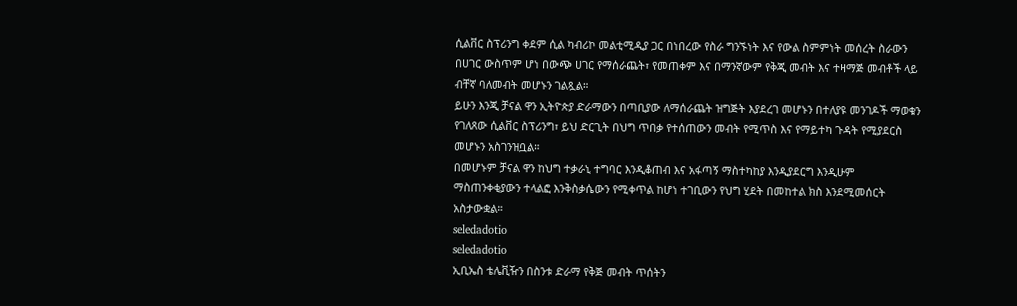ሲልቨር ስፕሪንግ ቀደም ሲል ካብሪኮ መልቲሚዲያ ጋር በነበረው የስራ ግንኙነት እና የውል ስምምነት መሰረት ስራውን በሀገር ውስጥም ሆነ በውጭ ሀገር የማሰራጨት፣ የመጠቀም እና በማንኛውም የቅጂ መብት እና ተዛማጅ መብቶች ላይ ብቸኛ ባለመብት መሆኑን ገልጿል።
ይሁን እንጂ ቻናል ዋን ኢትዮጵያ ድራማውን በጣቢያው ለማሰራጨት ዝግጅት እያደረገ መሆኑን በተለያዩ መንገዶች ማወቁን የገለጸው ሲልቨር ስፕሪንግ፣ ይህ ድርጊት በህግ ጥበቃ የተሰጠውን መብት የሚጥስ እና የማይተካ ጉዳት የሚያደርስ መሆኑን አስገንዝቧል።
በመሆኑም ቻናል ዋን ከህግ ተቃራኒ ተግባር እንዲቆጠብ እና አፋጣኝ ማስተካከያ እንዲያደርግ እንዲሁም ማስጠንቀቂያውን ተላልፎ እንቅስቃሴውን የሚቀጥል ከሆነ ተገቢውን የህግ ሂደት በመከተል ክስ እንደሚመሰርት አስታውቋል።
seledadotio
seledadotio
ኢቢኤስ ቴሌቪዥን በስንቱ ድራማ የቅጅ መብት ጥሰትን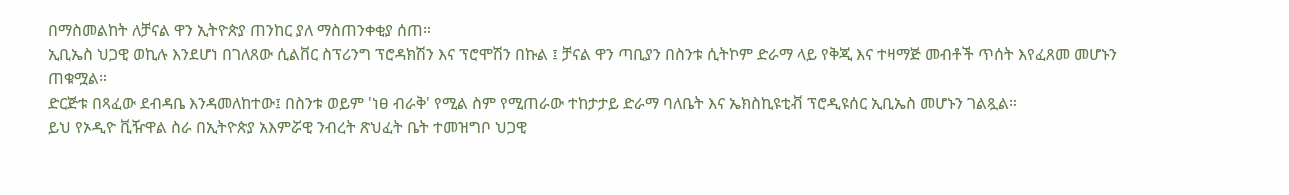በማስመልከት ለቻናል ዋን ኢትዮጵያ ጠንከር ያለ ማስጠንቀቂያ ሰጠ።
ኢቢኤስ ህጋዊ ወኪሉ እንደሆነ በገለጸው ሲልቨር ስፕሪንግ ፕሮዳክሽን እና ፕሮሞሽን በኩል ፤ ቻናል ዋን ጣቢያን በስንቱ ሲትኮም ድራማ ላይ የቅጂ እና ተዛማጅ መብቶች ጥሰት እየፈጸመ መሆኑን ጠቁሟል።
ድርጅቱ በጻፈው ደብዳቤ እንዳመለከተው፤ በስንቱ ወይም 'ነፀ ብራቅ' የሚል ስም የሚጠራው ተከታታይ ድራማ ባለቤት እና ኤክስኪዩቲቭ ፕሮዲዩሰር ኢቢኤስ መሆኑን ገልጿል።
ይህ የኦዲዮ ቪዥዋል ስራ በኢትዮጵያ አእምሯዊ ንብረት ጽህፈት ቤት ተመዝግቦ ህጋዊ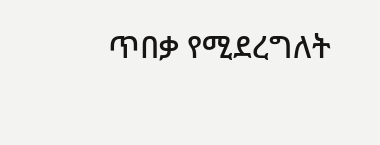ጥበቃ የሚደረግለት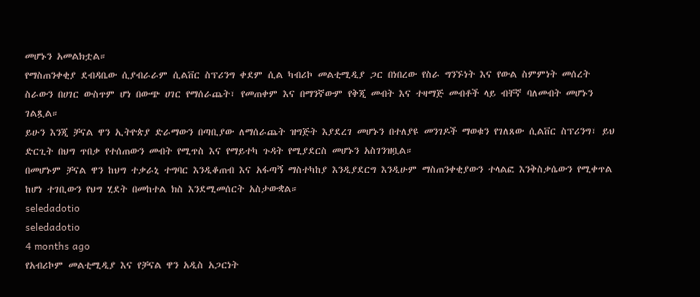መሆኑን አመልክቷል።
የማስጠንቀቂያ ደብዳቤው ሲያብራራም ሲልቨር ስፕሪንግ ቀደም ሲል ካብሪኮ መልቲሚዲያ ጋር በነበረው የስራ ግንኙነት እና የውል ስምምነት መሰረት ስራውን በሀገር ውስጥም ሆነ በውጭ ሀገር የማሰራጨት፣ የመጠቀም እና በማንኛውም የቅጂ መብት እና ተዛማጅ መብቶች ላይ ብቸኛ ባለመብት መሆኑን ገልጿል።
ይሁን እንጂ ቻናል ዋን ኢትዮጵያ ድራማውን በጣቢያው ለማሰራጨት ዝግጅት እያደረገ መሆኑን በተለያዩ መንገዶች ማወቁን የገለጸው ሲልቨር ስፕሪንግ፣ ይህ ድርጊት በህግ ጥበቃ የተሰጠውን መብት የሚጥስ እና የማይተካ ጉዳት የሚያደርስ መሆኑን አስገንዝቧል።
በመሆኑም ቻናል ዋን ከህግ ተቃራኒ ተግባር እንዲቆጠብ እና አፋጣኝ ማስተካከያ እንዲያደርግ እንዲሁም ማስጠንቀቂያውን ተላልፎ እንቅስቃሴውን የሚቀጥል ከሆነ ተገቢውን የህግ ሂደት በመከተል ክስ እንደሚመሰርት አስታውቋል።
seledadotio
seledadotio
4 months ago
የአብሪኮም መልቲሚዲያ እና የቻናል ዋን አዲስ አጋርነት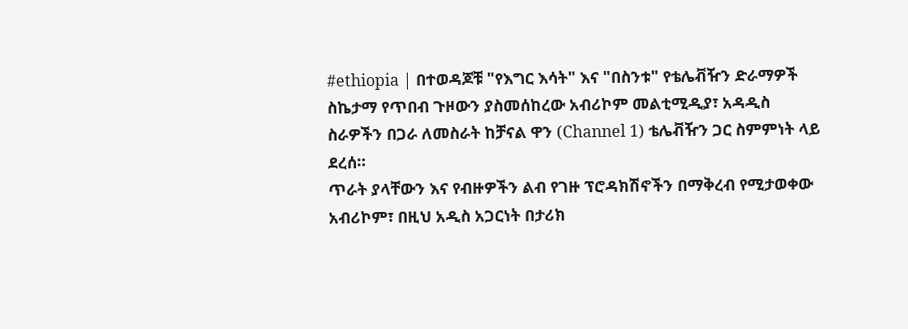#ethiopia | በተወዳጆቹ "የእግር እሳት" እና "በስንቱ" የቴሌቭዥን ድራማዎች ስኬታማ የጥበብ ጉዞውን ያስመሰከረው አብሪኮም መልቲሚዲያ፣ አዳዲስ ስራዎችን በጋራ ለመስራት ከቻናል ዋን (Channel 1) ቴሌቭዥን ጋር ስምምነት ላይ ደረሰ።
ጥራት ያላቸውን እና የብዙዎችን ልብ የገዙ ፕሮዳክሽኖችን በማቅረብ የሚታወቀው አብሪኮም፣ በዚህ አዲስ አጋርነት በታሪክ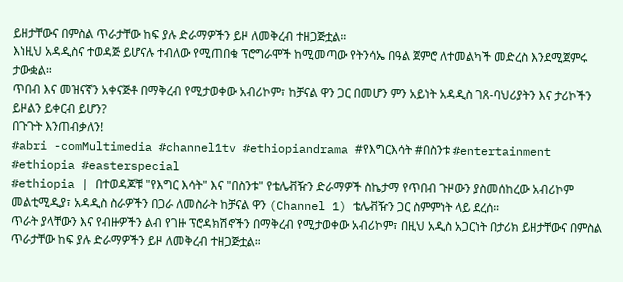ይዘታቸውና በምስል ጥራታቸው ከፍ ያሉ ድራማዎችን ይዞ ለመቅረብ ተዘጋጅቷል።
እነዚህ አዳዲስና ተወዳጅ ይሆናሉ ተብለው የሚጠበቁ ፕሮግራሞች ከሚመጣው የትንሳኤ በዓል ጀምሮ ለተመልካች መድረስ እንደሚጀምሩ ታውቋል።
ጥበብ እና መዝናኛን አቀናጅቶ በማቅረብ የሚታወቀው አብሪኮም፣ ከቻናል ዋን ጋር በመሆን ምን አይነት አዳዲስ ገጸ-ባህሪያትን እና ታሪኮችን ይዞልን ይቀርብ ይሆን?
በጉጉት እንጠብቃለን!
#abri -comMultimedia #channel1tv #ethiopiandrama #የእግርእሳት #በስንቱ #entertainment #ethiopia #easterspecial
#ethiopia | በተወዳጆቹ "የእግር እሳት" እና "በስንቱ" የቴሌቭዥን ድራማዎች ስኬታማ የጥበብ ጉዞውን ያስመሰከረው አብሪኮም መልቲሚዲያ፣ አዳዲስ ስራዎችን በጋራ ለመስራት ከቻናል ዋን (Channel 1) ቴሌቭዥን ጋር ስምምነት ላይ ደረሰ።
ጥራት ያላቸውን እና የብዙዎችን ልብ የገዙ ፕሮዳክሽኖችን በማቅረብ የሚታወቀው አብሪኮም፣ በዚህ አዲስ አጋርነት በታሪክ ይዘታቸውና በምስል ጥራታቸው ከፍ ያሉ ድራማዎችን ይዞ ለመቅረብ ተዘጋጅቷል።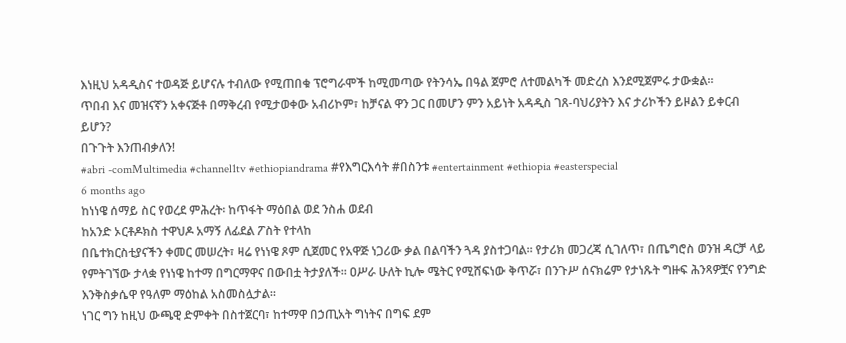እነዚህ አዳዲስና ተወዳጅ ይሆናሉ ተብለው የሚጠበቁ ፕሮግራሞች ከሚመጣው የትንሳኤ በዓል ጀምሮ ለተመልካች መድረስ እንደሚጀምሩ ታውቋል።
ጥበብ እና መዝናኛን አቀናጅቶ በማቅረብ የሚታወቀው አብሪኮም፣ ከቻናል ዋን ጋር በመሆን ምን አይነት አዳዲስ ገጸ-ባህሪያትን እና ታሪኮችን ይዞልን ይቀርብ ይሆን?
በጉጉት እንጠብቃለን!
#abri -comMultimedia #channel1tv #ethiopiandrama #የእግርእሳት #በስንቱ #entertainment #ethiopia #easterspecial
6 months ago
ከነነዌ ሰማይ ስር የወረደ ምሕረት፡ ከጥፋት ማዕበል ወደ ንስሐ ወደብ
ከአንድ ኦርቶዶክስ ተዋህዶ አማኝ ለፊደል ፖስት የተላከ
በቤተክርስቲያናችን ቀመር መሠረት፣ ዛሬ የነነዌ ጾም ሲጀመር የአዋጅ ነጋሪው ቃል በልባችን ጓዳ ያስተጋባል። የታሪክ መጋረጃ ሲገለጥ፣ በጤግሮስ ወንዝ ዳርቻ ላይ የምትገኘው ታላቋ የነነዌ ከተማ በግርማዋና በውበቷ ትታያለች። ዐሥራ ሁለት ኪሎ ሜትር የሚሸፍነው ቅጥሯ፣ በንጉሥ ሰናክሬም የታነጹት ግዙፍ ሕንጻዎቿና የንግድ እንቅስቃሴዋ የዓለም ማዕከል አስመስሏታል።
ነገር ግን ከዚህ ውጫዊ ድምቀት በስተጀርባ፣ ከተማዋ በኃጢአት ግነትና በግፍ ደም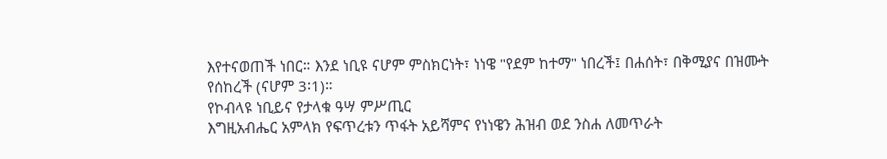እየተናወጠች ነበር። እንደ ነቢዩ ናሆም ምስክርነት፣ ነነዌ "የደም ከተማ" ነበረች፤ በሐሰት፣ በቅሚያና በዝሙት የሰከረች (ናሆም 3፡1)።
የኮብላዩ ነቢይና የታላቁ ዓሣ ምሥጢር
እግዚአብሔር አምላክ የፍጥረቱን ጥፋት አይሻምና የነነዌን ሕዝብ ወደ ንስሐ ለመጥራት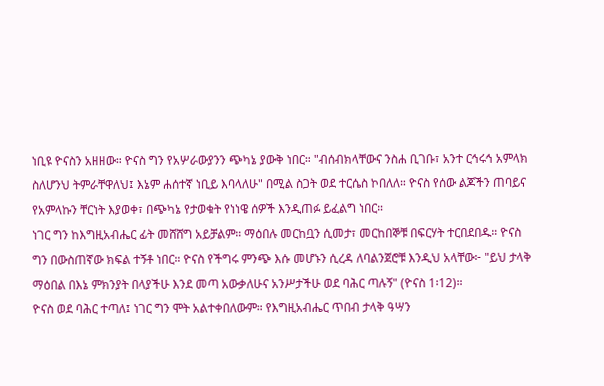ነቢዩ ዮናስን አዘዘው። ዮናስ ግን የአሦራውያንን ጭካኔ ያውቅ ነበር። "ብሰብክላቸውና ንስሐ ቢገቡ፣ አንተ ርኅሩኅ አምላክ ስለሆንህ ትምራቸዋለህ፤ እኔም ሐሰተኛ ነቢይ እባላለሁ" በሚል ስጋት ወደ ተርሴስ ኮበለለ። ዮናስ የሰው ልጆችን ጠባይና የአምላኩን ቸርነት እያወቀ፣ በጭካኔ የታወቁት የነነዌ ሰዎች እንዲጠፉ ይፈልግ ነበር።
ነገር ግን ከእግዚአብሔር ፊት መሸሸግ አይቻልም። ማዕበሉ መርከቧን ሲመታ፣ መርከበኞቹ በፍርሃት ተርበደበዱ። ዮናስ ግን በውስጠኛው ክፍል ተኝቶ ነበር። ዮናስ የችግሩ ምንጭ እሱ መሆኑን ሲረዳ ለባልንጀሮቹ እንዲህ አላቸው፦ "ይህ ታላቅ ማዕበል በእኔ ምክንያት በላያችሁ እንደ መጣ አውቃለሁና አንሥታችሁ ወደ ባሕር ጣሉኝ" (ዮናስ 1፡12)።
ዮናስ ወደ ባሕር ተጣለ፤ ነገር ግን ሞት አልተቀበለውም። የእግዚአብሔር ጥበብ ታላቅ ዓሣን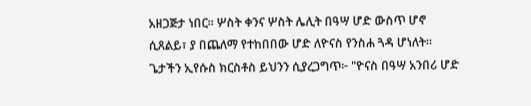አዘጋጅታ ነበር። ሦስት ቀንና ሦስት ሌሊት በዓሣ ሆድ ውስጥ ሆኖ ሲጸልይ፣ ያ በጨለማ የተከበበው ሆድ ለዮናስ የንስሐ ጓዳ ሆነለት።
ጌታችን ኢየሱስ ክርስቶስ ይህንን ሲያረጋግጥ፦ "ዮናስ በዓሣ አንበሪ ሆድ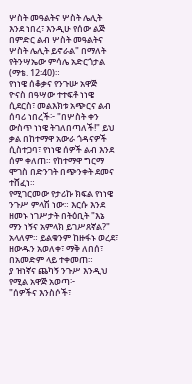ሦስት መዓልትና ሦስት ሌሊት እንደ ነበረ፣ እንዲሁ የሰው ልጅ በምድር ልብ ሦስት መዓልትና ሦስት ሌሊት ይኖራል" በማለት የትንሣኤው ምሳሌ አድርጎታል (ማቴ. 12፡40)።
የነነዌ ሰቆቃና የንጉሡ አዋጅ
ዮናስ በዓሣው ተተፍቶ ነነዌ ሲደርስ፣ መልእክቱ አጭርና ልብ ሰባሪ ነበረች፦ "በሦስት ቀን ውስጥ ነነዌ ትገለበጣለች!" ይህ ቃል በከተማዋ አውራ ጎዳናዎች ሲስተጋባ፣ የነነዌ ሰዎች ልብ እንደ ሰም ቀለጠ። የከተማዋ ግርማ ሞገስ በድንገት በጭንቀት ደመና ተሸፈነ።
የሚገርመው የታሪኩ ክፍል የነነዌ ንጉሥ ምላሽ ነው። እርሱ እንደ ዘመኑ ነገሥታት በትዕቢት "እኔ ማን ነኝና አምላክ ይገሥጸኛል?" አላለም። ይልቁንም ከዙፋኑ ወረደ፣ ዘውዱን አወለቀ፣ ማቅ ለበሰ፣ በአመድም ላይ ተቀመጠ።
ያ ዝነኛና ጨካኝ ንጉሥ እንዲህ የሚል አዋጅ አወጣ፦
"ሰዎችና እንስሶች፣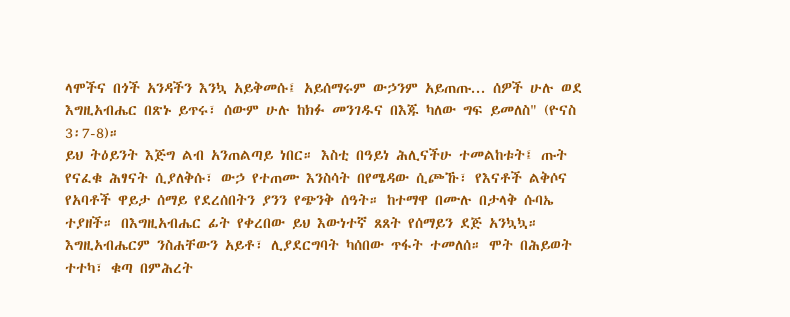ላሞችና በጎች አንዳችን እንኳ አይቅመሱ፤ አይሰማሩም ውኃንም አይጠጡ... ሰዎች ሁሉ ወደ እግዚአብሔር በጽኑ ይጥሩ፣ ሰውም ሁሉ ከክፉ መንገዱና በእጁ ካለው ግፍ ይመለስ" (ዮናስ 3፡7-8)።
ይህ ትዕይንት እጅግ ልብ አንጠልጣይ ነበር። እስቲ በዓይነ ሕሊናችሁ ተመልከቱት፤ ጡት የናፈቁ ሕፃናት ሲያለቅሱ፣ ውኃ የተጠሙ እንስሳት በየሜዳው ሲጮኹ፣ የእናቶች ልቅሶና የአባቶች ዋይታ ሰማይ የደረሰበትን ያንን የጭንቅ ሰዓት። ከተማዋ በሙሉ በታላቅ ሱባኤ ተያዘች። በእግዚአብሔር ፊት የቀረበው ይህ እውነተኛ ጸጸት የሰማይን ደጅ አንኳኳ።
እግዚአብሔርም ንስሐቸውን አይቶ፣ ሊያደርግባት ካሰበው ጥፋት ተመለሰ። ሞት በሕይወት ተተካ፣ ቁጣ በምሕረት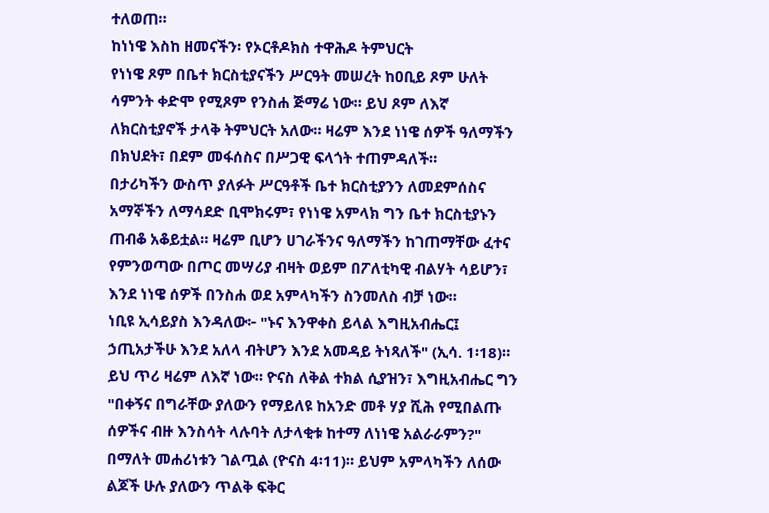ተለወጠ።
ከነነዌ እስከ ዘመናችን፡ የኦርቶዶክስ ተዋሕዶ ትምህርት
የነነዌ ጾም በቤተ ክርስቲያናችን ሥርዓት መሠረት ከዐቢይ ጾም ሁለት ሳምንት ቀድሞ የሚጾም የንስሐ ጅማሬ ነው። ይህ ጾም ለእኛ ለክርስቲያኖች ታላቅ ትምህርት አለው። ዛሬም እንደ ነነዌ ሰዎች ዓለማችን በክህደት፣ በደም መፋሰስና በሥጋዊ ፍላጎት ተጠምዳለች።
በታሪካችን ውስጥ ያለፉት ሥርዓቶች ቤተ ክርስቲያንን ለመደምሰስና አማኞችን ለማሳደድ ቢሞክሩም፣ የነነዌ አምላክ ግን ቤተ ክርስቲያኑን ጠብቆ አቆይቷል። ዛሬም ቢሆን ሀገራችንና ዓለማችን ከገጠማቸው ፈተና የምንወጣው በጦር መሣሪያ ብዛት ወይም በፖለቲካዊ ብልሃት ሳይሆን፣ እንደ ነነዌ ሰዎች በንስሐ ወደ አምላካችን ስንመለስ ብቻ ነው።
ነቢዩ ኢሳይያስ እንዳለው፦ "ኑና እንዋቀስ ይላል እግዚአብሔር፤ ኃጢአታችሁ እንደ አለላ ብትሆን እንደ አመዳይ ትነጻለች" (ኢሳ. 1፡18)። ይህ ጥሪ ዛሬም ለእኛ ነው። ዮናስ ለቅል ተክል ሲያዝን፣ እግዚአብሔር ግን "በቀኝና በግራቸው ያለውን የማይለዩ ከአንድ መቶ ሃያ ሺሕ የሚበልጡ ሰዎችና ብዙ እንስሳት ላሉባት ለታላቂቱ ከተማ ለነነዌ አልራራምን?" በማለት መሐሪነቱን ገልጧል (ዮናስ 4፡11)። ይህም አምላካችን ለሰው ልጆች ሁሉ ያለውን ጥልቅ ፍቅር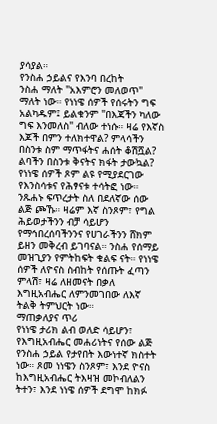ያሳያል።
የንስሐ ኃይልና የእንባ በረከት
ንስሐ ማለት "አእምሮን መለወጥ" ማለት ነው። የነነዌ ሰዎች የሰሩትን ግፍ አልካዱም፤ ይልቁንም "በእጃችን ካለው ግፍ እንመለስ" ብለው ተነሱ። ዛሬ የእኛስ እጆች በምን ተለክተዋል? ምላሳችን በስንቱ ስም ማጥፋትና ሐሰት ቆሽሿል? ልባችን በስንቱ ቅናትና ክፋት ታውኳል?
የነነዌ ሰዎች ጾም ልዩ የሚያደርገው የእንስሳቱና የሕፃናቱ ተሳትፎ ነው። ንጹሐኑ ፍጥረታት ስለ በደለኛው ሰው ልጅ ጮኹ። ዛሬም እኛ ስንጾም፣ የግል ሕይወታችንን ብቻ ሳይሆን የማኅበረሰባችንንና የሀገራችንን ሸክም ይዘን መቅረብ ይገባናል። ንስሐ የሰማይ መዝጊያን የምትከፍት ቁልፍ ናት። የነነዌ ሰዎች ለዮናስ ስብከት የሰጡት ፈጣን ምላሽ፣ ዛሬ ለዘመናት በቃለ እግዚአብሔር ለምንመገበው ለእኛ ትልቅ ትምህርት ነው።
ማጠቃለያና ጥሪ
የነነዌ ታሪክ ልብ ወለድ ሳይሆን፣ የእግዚአብሔር መሐሪነትና የሰው ልጅ የንስሐ ኃይል የታየበት እውነተኛ ክስተት ነው። ጾመ ነነዌን ስንጾም፣ እንደ ዮናስ ከእግዚአብሔር ትእዛዝ መኮብለልን ትተን፣ እንደ ነነዌ ሰዎች ደግሞ ከክፉ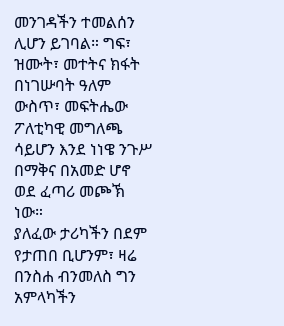መንገዳችን ተመልሰን ሊሆን ይገባል። ግፍ፣ ዝሙት፣ መተትና ክፋት በነገሡባት ዓለም ውስጥ፣ መፍትሔው ፖለቲካዊ መግለጫ ሳይሆን እንደ ነነዌ ንጉሥ በማቅና በአመድ ሆኖ ወደ ፈጣሪ መጮኽ ነው።
ያለፈው ታሪካችን በደም የታጠበ ቢሆንም፣ ዛሬ በንስሐ ብንመለስ ግን አምላካችን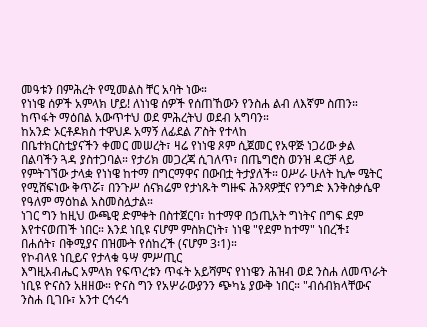መዓቱን በምሕረት የሚመልስ ቸር አባት ነው።
የነነዌ ሰዎች አምላክ ሆይ! ለነነዌ ሰዎች የሰጠኸውን የንስሐ ልብ ለእኛም ስጠን። ከጥፋት ማዕበል አውጥተህ ወደ ምሕረትህ ወደብ አግባን።
ከአንድ ኦርቶዶክስ ተዋህዶ አማኝ ለፊደል ፖስት የተላከ
በቤተክርስቲያናችን ቀመር መሠረት፣ ዛሬ የነነዌ ጾም ሲጀመር የአዋጅ ነጋሪው ቃል በልባችን ጓዳ ያስተጋባል። የታሪክ መጋረጃ ሲገለጥ፣ በጤግሮስ ወንዝ ዳርቻ ላይ የምትገኘው ታላቋ የነነዌ ከተማ በግርማዋና በውበቷ ትታያለች። ዐሥራ ሁለት ኪሎ ሜትር የሚሸፍነው ቅጥሯ፣ በንጉሥ ሰናክሬም የታነጹት ግዙፍ ሕንጻዎቿና የንግድ እንቅስቃሴዋ የዓለም ማዕከል አስመስሏታል።
ነገር ግን ከዚህ ውጫዊ ድምቀት በስተጀርባ፣ ከተማዋ በኃጢአት ግነትና በግፍ ደም እየተናወጠች ነበር። እንደ ነቢዩ ናሆም ምስክርነት፣ ነነዌ "የደም ከተማ" ነበረች፤ በሐሰት፣ በቅሚያና በዝሙት የሰከረች (ናሆም 3፡1)።
የኮብላዩ ነቢይና የታላቁ ዓሣ ምሥጢር
እግዚአብሔር አምላክ የፍጥረቱን ጥፋት አይሻምና የነነዌን ሕዝብ ወደ ንስሐ ለመጥራት ነቢዩ ዮናስን አዘዘው። ዮናስ ግን የአሦራውያንን ጭካኔ ያውቅ ነበር። "ብሰብክላቸውና ንስሐ ቢገቡ፣ አንተ ርኅሩኅ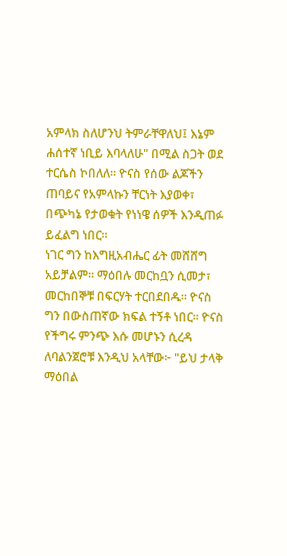አምላክ ስለሆንህ ትምራቸዋለህ፤ እኔም ሐሰተኛ ነቢይ እባላለሁ" በሚል ስጋት ወደ ተርሴስ ኮበለለ። ዮናስ የሰው ልጆችን ጠባይና የአምላኩን ቸርነት እያወቀ፣ በጭካኔ የታወቁት የነነዌ ሰዎች እንዲጠፉ ይፈልግ ነበር።
ነገር ግን ከእግዚአብሔር ፊት መሸሸግ አይቻልም። ማዕበሉ መርከቧን ሲመታ፣ መርከበኞቹ በፍርሃት ተርበደበዱ። ዮናስ ግን በውስጠኛው ክፍል ተኝቶ ነበር። ዮናስ የችግሩ ምንጭ እሱ መሆኑን ሲረዳ ለባልንጀሮቹ እንዲህ አላቸው፦ "ይህ ታላቅ ማዕበል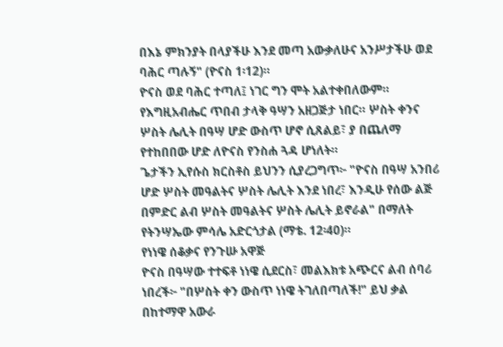በእኔ ምክንያት በላያችሁ እንደ መጣ አውቃለሁና አንሥታችሁ ወደ ባሕር ጣሉኝ" (ዮናስ 1፡12)።
ዮናስ ወደ ባሕር ተጣለ፤ ነገር ግን ሞት አልተቀበለውም። የእግዚአብሔር ጥበብ ታላቅ ዓሣን አዘጋጅታ ነበር። ሦስት ቀንና ሦስት ሌሊት በዓሣ ሆድ ውስጥ ሆኖ ሲጸልይ፣ ያ በጨለማ የተከበበው ሆድ ለዮናስ የንስሐ ጓዳ ሆነለት።
ጌታችን ኢየሱስ ክርስቶስ ይህንን ሲያረጋግጥ፦ "ዮናስ በዓሣ አንበሪ ሆድ ሦስት መዓልትና ሦስት ሌሊት እንደ ነበረ፣ እንዲሁ የሰው ልጅ በምድር ልብ ሦስት መዓልትና ሦስት ሌሊት ይኖራል" በማለት የትንሣኤው ምሳሌ አድርጎታል (ማቴ. 12፡40)።
የነነዌ ሰቆቃና የንጉሡ አዋጅ
ዮናስ በዓሣው ተተፍቶ ነነዌ ሲደርስ፣ መልእክቱ አጭርና ልብ ሰባሪ ነበረች፦ "በሦስት ቀን ውስጥ ነነዌ ትገለበጣለች!" ይህ ቃል በከተማዋ አውራ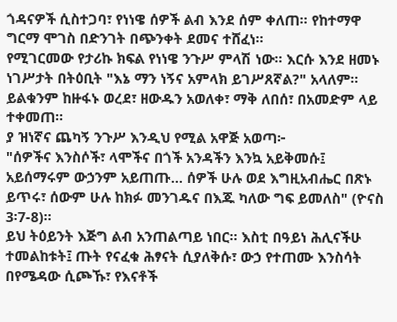ጎዳናዎች ሲስተጋባ፣ የነነዌ ሰዎች ልብ እንደ ሰም ቀለጠ። የከተማዋ ግርማ ሞገስ በድንገት በጭንቀት ደመና ተሸፈነ።
የሚገርመው የታሪኩ ክፍል የነነዌ ንጉሥ ምላሽ ነው። እርሱ እንደ ዘመኑ ነገሥታት በትዕቢት "እኔ ማን ነኝና አምላክ ይገሥጸኛል?" አላለም። ይልቁንም ከዙፋኑ ወረደ፣ ዘውዱን አወለቀ፣ ማቅ ለበሰ፣ በአመድም ላይ ተቀመጠ።
ያ ዝነኛና ጨካኝ ንጉሥ እንዲህ የሚል አዋጅ አወጣ፦
"ሰዎችና እንስሶች፣ ላሞችና በጎች አንዳችን እንኳ አይቅመሱ፤ አይሰማሩም ውኃንም አይጠጡ... ሰዎች ሁሉ ወደ እግዚአብሔር በጽኑ ይጥሩ፣ ሰውም ሁሉ ከክፉ መንገዱና በእጁ ካለው ግፍ ይመለስ" (ዮናስ 3፡7-8)።
ይህ ትዕይንት እጅግ ልብ አንጠልጣይ ነበር። እስቲ በዓይነ ሕሊናችሁ ተመልከቱት፤ ጡት የናፈቁ ሕፃናት ሲያለቅሱ፣ ውኃ የተጠሙ እንስሳት በየሜዳው ሲጮኹ፣ የእናቶች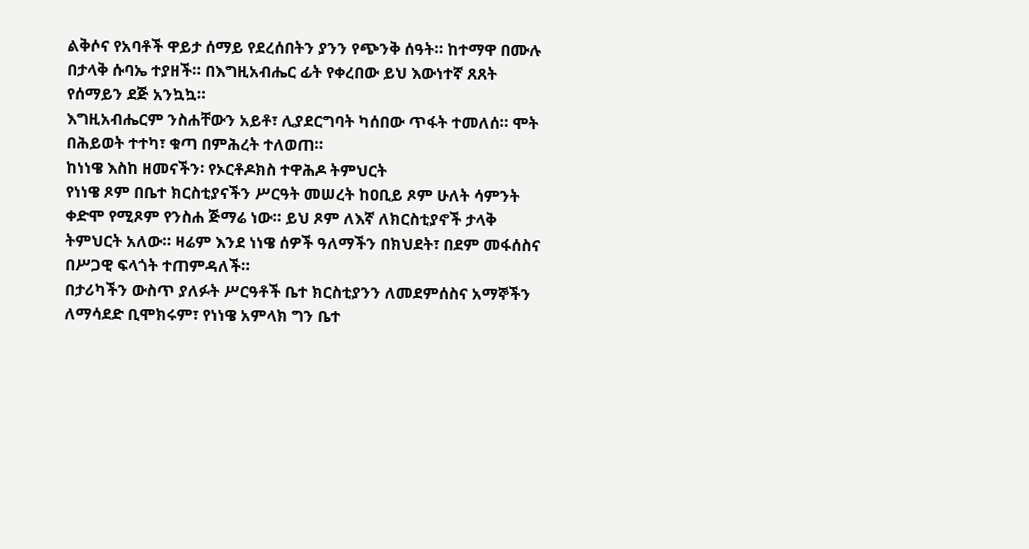ልቅሶና የአባቶች ዋይታ ሰማይ የደረሰበትን ያንን የጭንቅ ሰዓት። ከተማዋ በሙሉ በታላቅ ሱባኤ ተያዘች። በእግዚአብሔር ፊት የቀረበው ይህ እውነተኛ ጸጸት የሰማይን ደጅ አንኳኳ።
እግዚአብሔርም ንስሐቸውን አይቶ፣ ሊያደርግባት ካሰበው ጥፋት ተመለሰ። ሞት በሕይወት ተተካ፣ ቁጣ በምሕረት ተለወጠ።
ከነነዌ እስከ ዘመናችን፡ የኦርቶዶክስ ተዋሕዶ ትምህርት
የነነዌ ጾም በቤተ ክርስቲያናችን ሥርዓት መሠረት ከዐቢይ ጾም ሁለት ሳምንት ቀድሞ የሚጾም የንስሐ ጅማሬ ነው። ይህ ጾም ለእኛ ለክርስቲያኖች ታላቅ ትምህርት አለው። ዛሬም እንደ ነነዌ ሰዎች ዓለማችን በክህደት፣ በደም መፋሰስና በሥጋዊ ፍላጎት ተጠምዳለች።
በታሪካችን ውስጥ ያለፉት ሥርዓቶች ቤተ ክርስቲያንን ለመደምሰስና አማኞችን ለማሳደድ ቢሞክሩም፣ የነነዌ አምላክ ግን ቤተ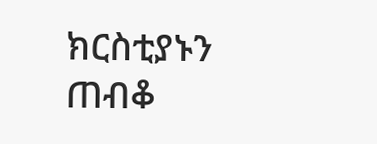ክርስቲያኑን ጠብቆ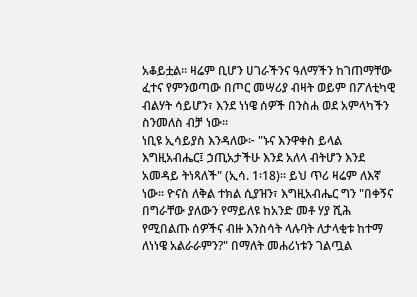አቆይቷል። ዛሬም ቢሆን ሀገራችንና ዓለማችን ከገጠማቸው ፈተና የምንወጣው በጦር መሣሪያ ብዛት ወይም በፖለቲካዊ ብልሃት ሳይሆን፣ እንደ ነነዌ ሰዎች በንስሐ ወደ አምላካችን ስንመለስ ብቻ ነው።
ነቢዩ ኢሳይያስ እንዳለው፦ "ኑና እንዋቀስ ይላል እግዚአብሔር፤ ኃጢአታችሁ እንደ አለላ ብትሆን እንደ አመዳይ ትነጻለች" (ኢሳ. 1፡18)። ይህ ጥሪ ዛሬም ለእኛ ነው። ዮናስ ለቅል ተክል ሲያዝን፣ እግዚአብሔር ግን "በቀኝና በግራቸው ያለውን የማይለዩ ከአንድ መቶ ሃያ ሺሕ የሚበልጡ ሰዎችና ብዙ እንስሳት ላሉባት ለታላቂቱ ከተማ ለነነዌ አልራራምን?" በማለት መሐሪነቱን ገልጧል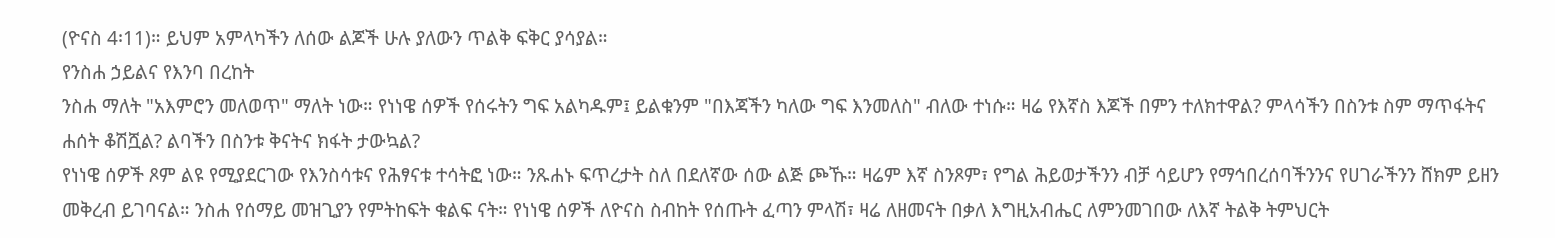(ዮናስ 4፡11)። ይህም አምላካችን ለሰው ልጆች ሁሉ ያለውን ጥልቅ ፍቅር ያሳያል።
የንስሐ ኃይልና የእንባ በረከት
ንስሐ ማለት "አእምሮን መለወጥ" ማለት ነው። የነነዌ ሰዎች የሰሩትን ግፍ አልካዱም፤ ይልቁንም "በእጃችን ካለው ግፍ እንመለስ" ብለው ተነሱ። ዛሬ የእኛስ እጆች በምን ተለክተዋል? ምላሳችን በስንቱ ስም ማጥፋትና ሐሰት ቆሽሿል? ልባችን በስንቱ ቅናትና ክፋት ታውኳል?
የነነዌ ሰዎች ጾም ልዩ የሚያደርገው የእንስሳቱና የሕፃናቱ ተሳትፎ ነው። ንጹሐኑ ፍጥረታት ስለ በደለኛው ሰው ልጅ ጮኹ። ዛሬም እኛ ስንጾም፣ የግል ሕይወታችንን ብቻ ሳይሆን የማኅበረሰባችንንና የሀገራችንን ሸክም ይዘን መቅረብ ይገባናል። ንስሐ የሰማይ መዝጊያን የምትከፍት ቁልፍ ናት። የነነዌ ሰዎች ለዮናስ ስብከት የሰጡት ፈጣን ምላሽ፣ ዛሬ ለዘመናት በቃለ እግዚአብሔር ለምንመገበው ለእኛ ትልቅ ትምህርት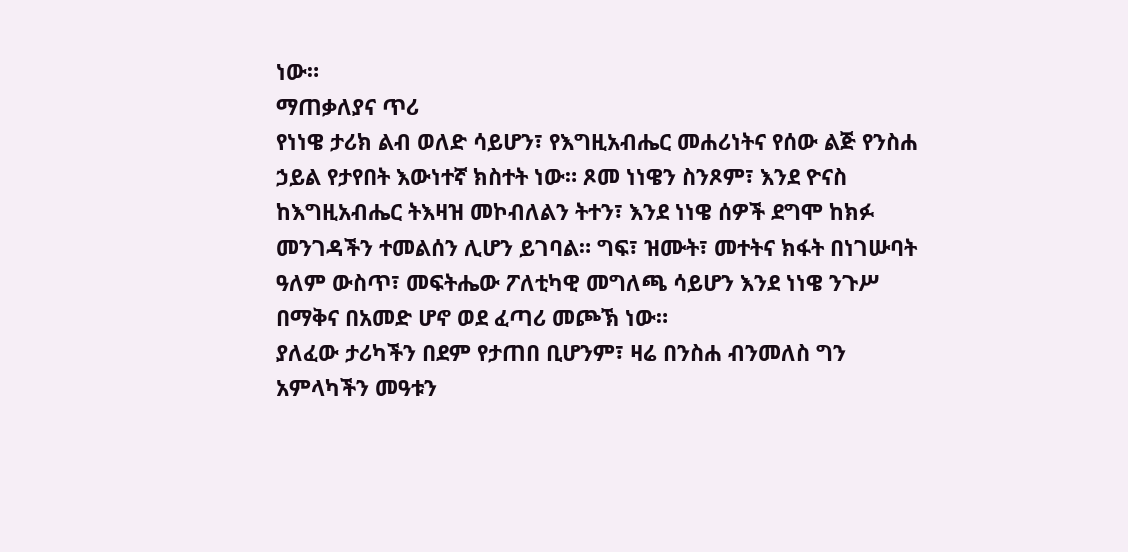ነው።
ማጠቃለያና ጥሪ
የነነዌ ታሪክ ልብ ወለድ ሳይሆን፣ የእግዚአብሔር መሐሪነትና የሰው ልጅ የንስሐ ኃይል የታየበት እውነተኛ ክስተት ነው። ጾመ ነነዌን ስንጾም፣ እንደ ዮናስ ከእግዚአብሔር ትእዛዝ መኮብለልን ትተን፣ እንደ ነነዌ ሰዎች ደግሞ ከክፉ መንገዳችን ተመልሰን ሊሆን ይገባል። ግፍ፣ ዝሙት፣ መተትና ክፋት በነገሡባት ዓለም ውስጥ፣ መፍትሔው ፖለቲካዊ መግለጫ ሳይሆን እንደ ነነዌ ንጉሥ በማቅና በአመድ ሆኖ ወደ ፈጣሪ መጮኽ ነው።
ያለፈው ታሪካችን በደም የታጠበ ቢሆንም፣ ዛሬ በንስሐ ብንመለስ ግን አምላካችን መዓቱን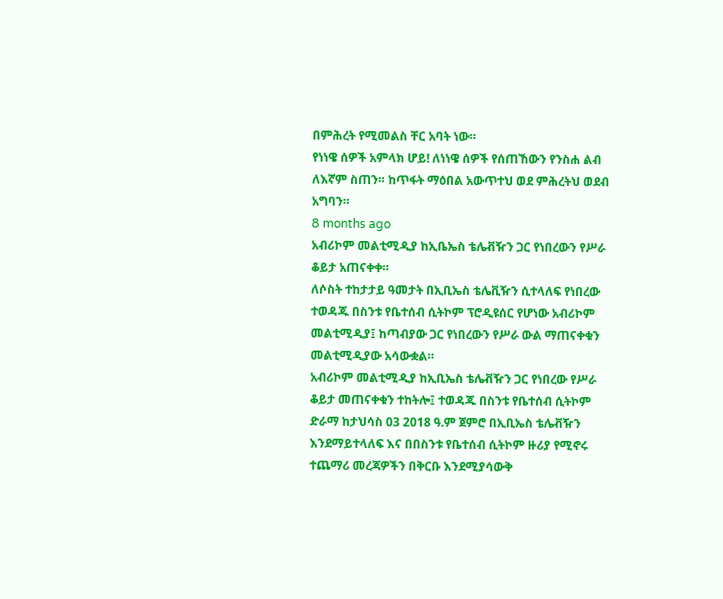በምሕረት የሚመልስ ቸር አባት ነው።
የነነዌ ሰዎች አምላክ ሆይ! ለነነዌ ሰዎች የሰጠኸውን የንስሐ ልብ ለእኛም ስጠን። ከጥፋት ማዕበል አውጥተህ ወደ ምሕረትህ ወደብ አግባን።
8 months ago
አብሪኮም መልቲሚዲያ ከኢቤኤስ ቴሌቭዥን ጋር የነበረውን የሥራ ቆይታ አጠናቀቀ።
ለሶስት ተከታታይ ዓመታት በኢቢኤስ ቴሌቪዥን ሲተላለፍ የነበረው ተወዳጁ በስንቱ የቤተሰብ ሲትኮም ፕሮዲዩሰር የሆነው አብሪኮም መልቲሚዲያ፤ ከጣብያው ጋር የነበረውን የሥራ ውል ማጠናቀቁን መልቲሚዲያው አሳውቋል።
አብሪኮም መልቲሚዲያ ከኢቢኤስ ቴሌቭዥን ጋር የነበረው የሥራ ቆይታ መጠናቀቁን ተከትሎ፤ ተወዳጁ በስንቱ የቤተሰብ ሲትኮም ድራማ ከታህሳስ 03 2018 ዓ.ም ጀምሮ በኢቢኤስ ቴሌቭዥን እንደማይተላለፍ እና በበስንቱ የቤተሰብ ሲትኮም ዙሪያ የሚኖሩ ተጨማሪ መረጃዎችን በቅርቡ እንደሚያሳውቅ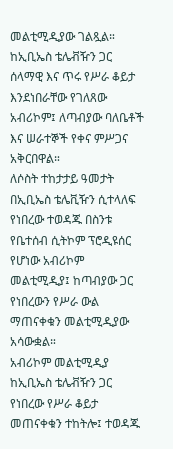መልቲሚዲያው ገልጿል።
ከኢቢኤስ ቴሌቭዥን ጋር ሰላማዊ እና ጥሩ የሥራ ቆይታ እንደነበራቸው የገለጸው አብሪኮም፤ ለጣብያው ባለቤቶች እና ሠራተኞች የቀና ምሥጋና አቅርበዋል።
ለሶስት ተከታታይ ዓመታት በኢቢኤስ ቴሌቪዥን ሲተላለፍ የነበረው ተወዳጁ በስንቱ የቤተሰብ ሲትኮም ፕሮዲዩሰር የሆነው አብሪኮም መልቲሚዲያ፤ ከጣብያው ጋር የነበረውን የሥራ ውል ማጠናቀቁን መልቲሚዲያው አሳውቋል።
አብሪኮም መልቲሚዲያ ከኢቢኤስ ቴሌቭዥን ጋር የነበረው የሥራ ቆይታ መጠናቀቁን ተከትሎ፤ ተወዳጁ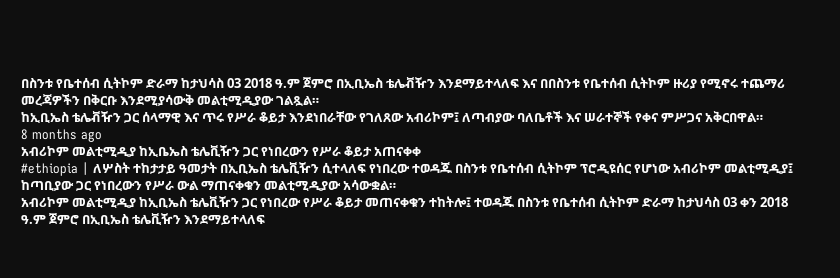በስንቱ የቤተሰብ ሲትኮም ድራማ ከታህሳስ 03 2018 ዓ.ም ጀምሮ በኢቢኤስ ቴሌቭዥን እንደማይተላለፍ እና በበስንቱ የቤተሰብ ሲትኮም ዙሪያ የሚኖሩ ተጨማሪ መረጃዎችን በቅርቡ እንደሚያሳውቅ መልቲሚዲያው ገልጿል።
ከኢቢኤስ ቴሌቭዥን ጋር ሰላማዊ እና ጥሩ የሥራ ቆይታ እንደነበራቸው የገለጸው አብሪኮም፤ ለጣብያው ባለቤቶች እና ሠራተኞች የቀና ምሥጋና አቅርበዋል።
8 months ago
አብሪኮም መልቲሚዲያ ከኢቤኤስ ቴሌቪዥን ጋር የነበረውን የሥራ ቆይታ አጠናቀቀ
#ethiopia | ለሦስት ተከታታይ ዓመታት በኢቢኤስ ቴሌቪዥን ሲተላለፍ የነበረው ተወዳጁ በስንቱ የቤተሰብ ሲትኮም ፕሮዲዩሰር የሆነው አብሪኮም መልቲሚዲያ፤ ከጣቢያው ጋር የነበረውን የሥራ ውል ማጠናቀቁን መልቲሚዲያው አሳውቋል።
አብሪኮም መልቲሚዲያ ከኢቢኤስ ቴሌቪዥን ጋር የነበረው የሥራ ቆይታ መጠናቀቁን ተከትሎ፤ ተወዳጁ በስንቱ የቤተሰብ ሲትኮም ድራማ ከታህሳስ 03 ቀን 2018 ዓ.ም ጀምሮ በኢቢኤስ ቴሌቪዥን እንደማይተላለፍ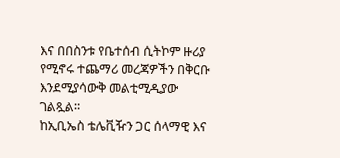እና በበስንቱ የቤተሰብ ሲትኮም ዙሪያ የሚኖሩ ተጨማሪ መረጃዎችን በቅርቡ እንደሚያሳውቅ መልቲሚዲያው ገልጿል።
ከኢቢኤስ ቴሌቪዥን ጋር ሰላማዊ እና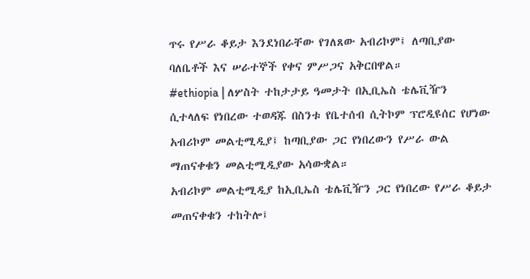ጥሩ የሥራ ቆይታ እንደነበራቸው የገለጸው አብሪኮም፤ ለጣቢያው ባለቤቶች እና ሠራተኞች የቀና ምሥጋና አቅርበዋል።
#ethiopia | ለሦስት ተከታታይ ዓመታት በኢቢኤስ ቴሌቪዥን ሲተላለፍ የነበረው ተወዳጁ በስንቱ የቤተሰብ ሲትኮም ፕሮዲዩሰር የሆነው አብሪኮም መልቲሚዲያ፤ ከጣቢያው ጋር የነበረውን የሥራ ውል ማጠናቀቁን መልቲሚዲያው አሳውቋል።
አብሪኮም መልቲሚዲያ ከኢቢኤስ ቴሌቪዥን ጋር የነበረው የሥራ ቆይታ መጠናቀቁን ተከትሎ፤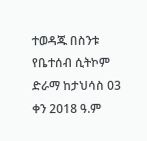ተወዳጁ በስንቱ የቤተሰብ ሲትኮም ድራማ ከታህሳስ 03 ቀን 2018 ዓ.ም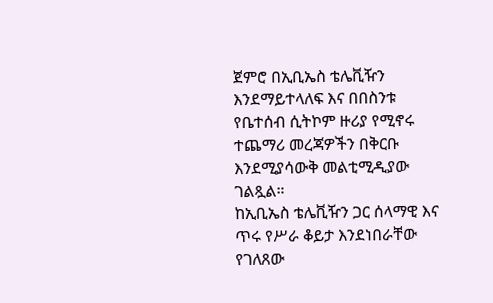ጀምሮ በኢቢኤስ ቴሌቪዥን እንደማይተላለፍ እና በበስንቱ የቤተሰብ ሲትኮም ዙሪያ የሚኖሩ ተጨማሪ መረጃዎችን በቅርቡ እንደሚያሳውቅ መልቲሚዲያው ገልጿል።
ከኢቢኤስ ቴሌቪዥን ጋር ሰላማዊ እና ጥሩ የሥራ ቆይታ እንደነበራቸው የገለጸው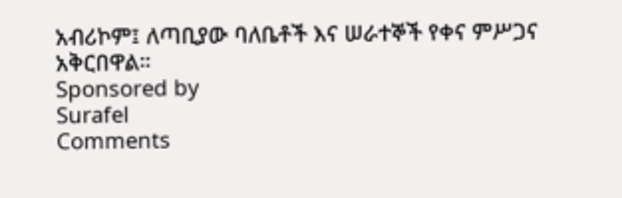አብሪኮም፤ ለጣቢያው ባለቤቶች እና ሠራተኞች የቀና ምሥጋና አቅርበዋል።
Sponsored by
Surafel
Comments